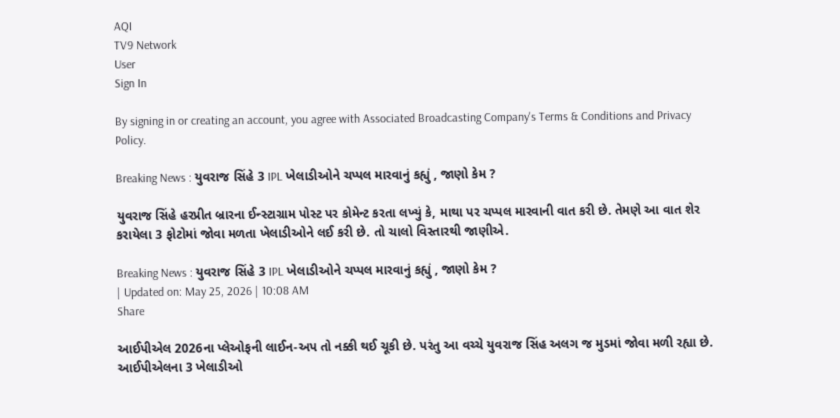AQI
TV9 Network
User
Sign In

By signing in or creating an account, you agree with Associated Broadcasting Company's Terms & Conditions and Privacy Policy.

Breaking News : યુવરાજ સિંહે 3 IPL ખેલાડીઓને ચપ્પલ મારવાનું કહ્યું , જાણો કેમ ?

યુવરાજ સિંહે હરપ્રીત બ્રારના ઈન્સ્ટાગ્રામ પોસ્ટ પર કોમેન્ટ કરતા લખ્યું કે, માથા પર ચપ્પલ મારવાની વાત કરી છે. તેમણે આ વાત શેર કરાયેલા 3 ફોટોમાં જોવા મળતા ખેલાડીઓને લઈ કરી છે. તો ચાલો વિસ્તારથી જાણીએ.

Breaking News : યુવરાજ સિંહે 3 IPL ખેલાડીઓને ચપ્પલ મારવાનું કહ્યું , જાણો કેમ ?
| Updated on: May 25, 2026 | 10:08 AM
Share

આઈપીએલ 2026ના પ્લેઓફની લાઈન-અપ તો નક્કી થઈ ચૂકી છે. પરંતુ આ વચ્ચે યુવરાજ સિંહ અલગ જ મુડમાં જોવા મળી રહ્યા છે. આઈપીએલના 3 ખેલાડીઓ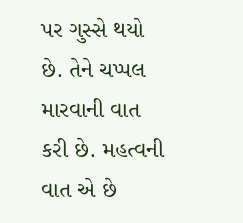પર ગુસ્સે થયો છે. તેને ચપ્પલ મારવાની વાત કરી છે. મહત્વની વાત એ છે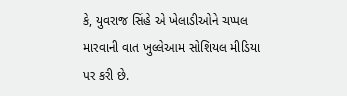કે, યુવરાજ સિંહે એ ખેલાડીઓને ચપ્પલ મારવાની વાત ખુલ્લેઆમ સોશિયલ મીડિયા પર કરી છે.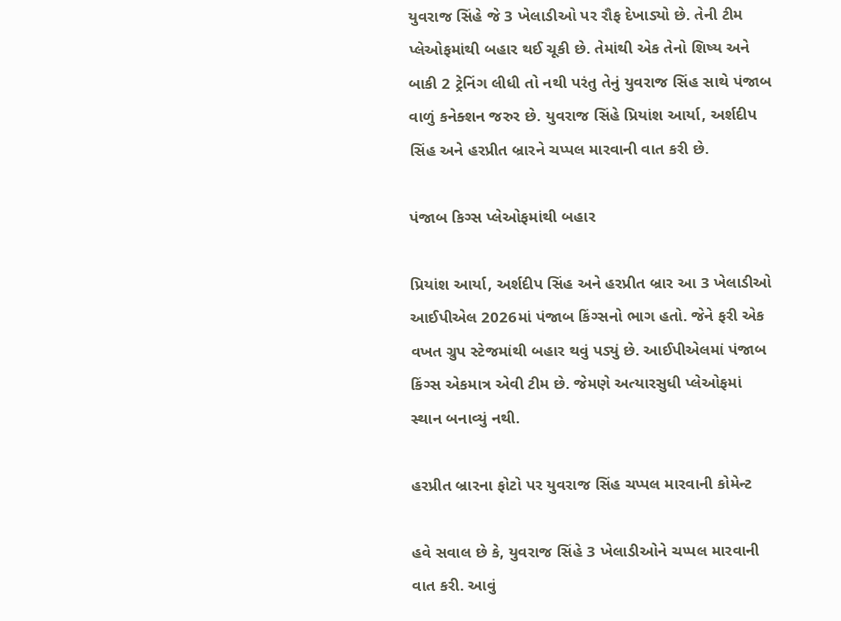યુવરાજ સિંહે જે 3 ખેલાડીઓ પર રૌફ દેખાડ્યો છે. તેની ટીમ પ્લેઓફમાંથી બહાર થઈ ચૂકી છે. તેમાંથી એક તેનો શિષ્ય અને બાકી 2 ટ્રેનિંગ લીધી તો નથી પરંતુ તેનું યુવરાજ સિંહ સાથે પંજાબ વાળું કનેક્શન જરુર છે. યુવરાજ સિંહે પ્રિયાંશ આર્યા, અર્શદીપ સિંહ અને હરપ્રીત બ્રારને ચપ્પલ મારવાની વાત કરી છે.

પંજાબ કિગ્સ પ્લેઓફમાંથી બહાર

પ્રિયાંશ આર્યા, અર્શદીપ સિંહ અને હરપ્રીત બ્રાર આ 3 ખેલાડીઓ આઈપીએલ 2026માં પંજાબ કિંગ્સનો ભાગ હતો. જેને ફરી એક વખત ગ્રુપ સ્ટેજમાંથી બહાર થવું પડ્યું છે. આઈપીએલમાં પંજાબ કિંગ્સ એકમાત્ર એવી ટીમ છે. જેમણે અત્યારસુધી પ્લેઓફમાં સ્થાન બનાવ્યું નથી.

હરપ્રીત બ્રારના ફોટો પર યુવરાજ સિંહ ચપ્પલ મારવાની કોમેન્ટ

હવે સવાલ છે કે, યુવરાજ સિંહે 3 ખેલાડીઓને ચપ્પલ મારવાની વાત કરી. આવું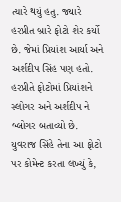ત્યારે થયું હતુ. જ્યારે હરપ્રીત બ્રારે ફોટો શેર કર્યો છે. જેમાં પ્રિયાંશ આર્યા અને અર્શદીપ સિંહ પણ હતો. હરપ્રીતે ફોટોમાં પ્રિયાંશને સ્લોગર અને અર્શદીપ ને બ્લોગર બતાવ્યો છે. યુવરાજ સિંહે તેના આ ફોટો પર કોમેન્ટ કરતા લખ્યું કે,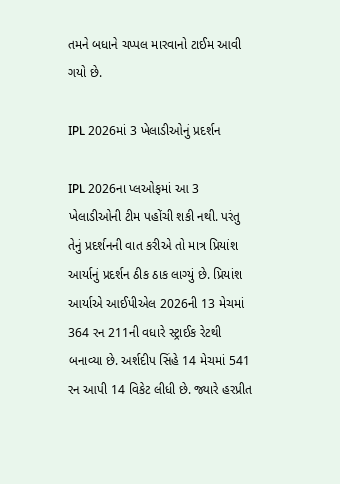તમને બધાને ચપ્પલ મારવાનો ટાઈમ આવી ગયો છે.

IPL 2026માં 3 ખેલાડીઓનું પ્રદર્શન

IPL 2026ના પ્લઓફમાં આ 3 ખેલાડીઓની ટીમ પહોંચી શકી નથી. પરંતુ તેનું પ્રદર્શનની વાત કરીએ તો માત્ર પ્રિયાંશ આર્યાનું પ્રદર્શન ઠીક ઠાક લાગ્યું છે. પ્રિયાંશ આર્યાએ આઈપીએલ 2026ની 13 મેચમાં 364 રન 211ની વધારે સ્ટ્રાઈક રેટથી બનાવ્યા છે. અર્શદીપ સિંહે 14 મેચમાં 541 રન આપી 14 વિકેટ લીધી છે. જ્યારે હરપ્રીત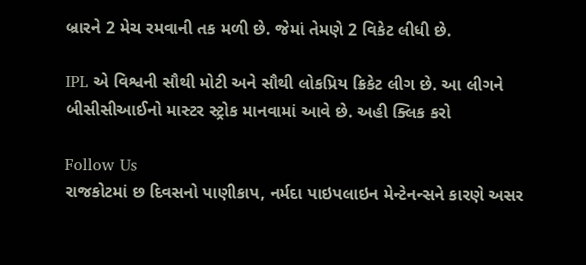બ્રારને 2 મેચ રમવાની તક મળી છે. જેમાં તેમણે 2 વિકેટ લીધી છે.

IPL એ વિશ્વની સૌથી મોટી અને સૌથી લોકપ્રિય ક્રિકેટ લીગ છે. આ લીગને બીસીસીઆઈનો માસ્ટર સ્ટ્રોક માનવામાં આવે છે. અહી ક્લિક કરો

Follow Us
રાજકોટમાં છ દિવસનો પાણીકાપ, નર્મદા પાઇપલાઇન મેન્ટેનન્સને કારણે અસર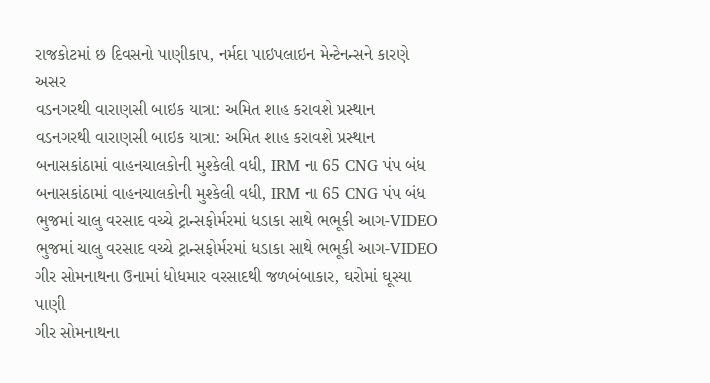રાજકોટમાં છ દિવસનો પાણીકાપ, નર્મદા પાઇપલાઇન મેન્ટેનન્સને કારણે અસર
વડનગરથી વારાણસી બાઇક યાત્રા: અમિત શાહ કરાવશે પ્રસ્થાન
વડનગરથી વારાણસી બાઇક યાત્રા: અમિત શાહ કરાવશે પ્રસ્થાન
બનાસકાંઠામાં વાહનચાલકોની મુશ્કેલી વધી, IRM ના 65 CNG પંપ બંધ
બનાસકાંઠામાં વાહનચાલકોની મુશ્કેલી વધી, IRM ના 65 CNG પંપ બંધ
ભુજમાં ચાલુ વરસાદ વચ્ચે ટ્રાન્સફોર્મરમાં ધડાકા સાથે ભભૂકી આગ-VIDEO
ભુજમાં ચાલુ વરસાદ વચ્ચે ટ્રાન્સફોર્મરમાં ધડાકા સાથે ભભૂકી આગ-VIDEO
ગીર સોમનાથના ઉનામાં ધોધમાર વરસાદથી જળબંબાકાર, ઘરોમાં ઘૂસ્યા પાણી
ગીર સોમનાથના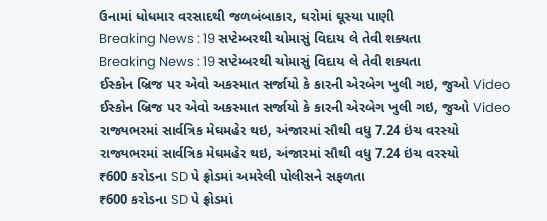ઉનામાં ધોધમાર વરસાદથી જળબંબાકાર, ઘરોમાં ઘૂસ્યા પાણી
Breaking News : 19 સપ્ટેમ્બરથી ચોમાસું વિદાય લે તેવી શક્યતા
Breaking News : 19 સપ્ટેમ્બરથી ચોમાસું વિદાય લે તેવી શક્યતા
ઈસ્કોન બ્રિજ પર એવો અકસ્માત સર્જાયો કે કારની એરબેગ ખુલી ગઇ, જુઓ Video
ઈસ્કોન બ્રિજ પર એવો અકસ્માત સર્જાયો કે કારની એરબેગ ખુલી ગઇ, જુઓ Video
રાજ્યભરમાં સાર્વત્રિક મેઘમહેર થઇ, અંજારમાં સૌથી વધુ 7.24 ઇંચ વરસ્યો
રાજ્યભરમાં સાર્વત્રિક મેઘમહેર થઇ, અંજારમાં સૌથી વધુ 7.24 ઇંચ વરસ્યો
₹600 કરોડના SD પે ફ્રોડમાં અમરેલી પોલીસને સફળતા
₹600 કરોડના SD પે ફ્રોડમાં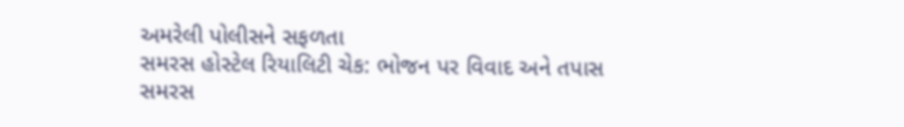અમરેલી પોલીસને સફળતા
સમરસ હોસ્ટેલ રિયાલિટી ચેક: ભોજન પર વિવાદ અને તપાસ
સમરસ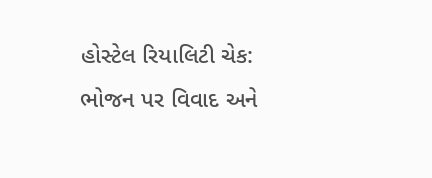હોસ્ટેલ રિયાલિટી ચેક: ભોજન પર વિવાદ અને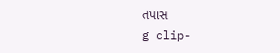તપાસ
g clip-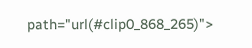path="url(#clip0_868_265)">